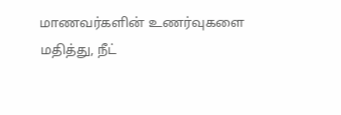மாணவர்களின் உணர்வுகளை மதித்து, நீட்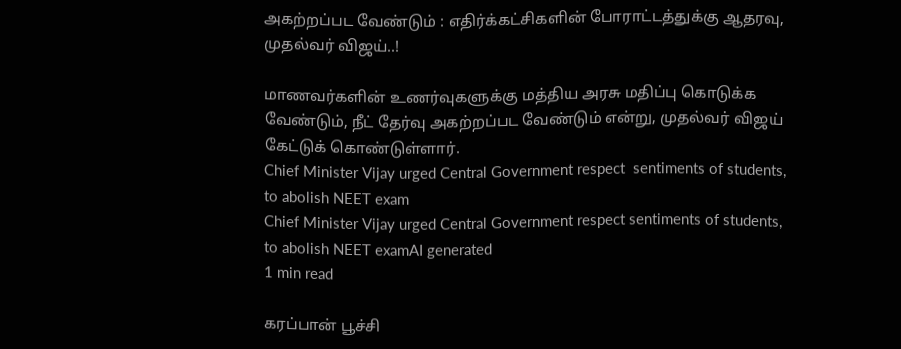அகற்றப்பட வேண்டும் : எதிர்க்கட்சிகளின் போராட்டத்துக்கு ஆதரவு, முதல்வர் விஜய்..!

மாணவர்களின் உணர்வுகளுக்கு மத்திய அரசு மதிப்பு கொடுக்க வேண்டும், நீட் தேர்வு அகற்றப்பட வேண்டும் என்று, முதல்வர் விஜய் கேட்டுக் கொண்டுள்ளார்.
Chief Minister Vijay urged Central Government respect  sentiments of students, to abolish NEET exam
Chief Minister Vijay urged Central Government respect sentiments of students, to abolish NEET examAI generated
1 min read

கரப்பான் பூச்சி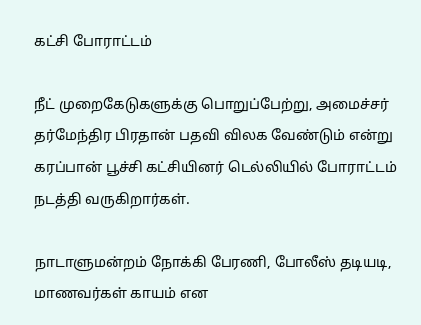கட்சி போராட்டம்

நீட் முறைகேடுகளுக்கு பொறுப்பேற்று, அமைச்சர் தர்மேந்திர பிரதான் பதவி விலக வேண்டும் என்று கரப்பான் பூச்சி கட்சியினர் டெல்லியில் போராட்டம் நடத்தி வருகிறார்கள்.

நாடாளுமன்றம் நோக்கி பேரணி, போலீஸ் தடியடி, மாணவர்கள் காயம் என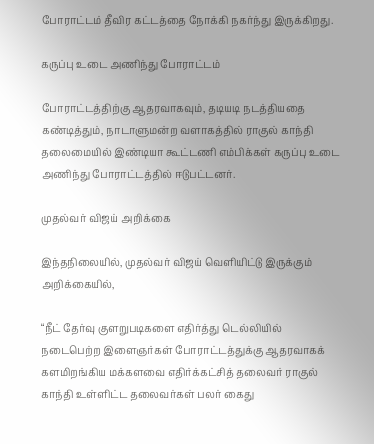போராட்டம் தீவிர கட்டத்தை நோக்கி நகர்ந்து இருக்கிறது.

கருப்பு உடை அணிந்து போராட்டம்

போராட்டத்திற்கு ஆதரவாகவும், தடியடி நடத்தியதை கண்டித்தும், நாடாளுமன்ற வளாகத்தில் ராகுல் காந்தி தலைமையில் இண்டியா கூட்டணி எம்பிக்கள் கருப்பு உடை அணிந்து போராட்டத்தில் ஈடுபட்டனர்.

முதல்வர் விஜய் அறிக்கை

இந்தநிலையில், முதல்வர் விஜய் வெளியிட்டு இருக்கும் அறிக்கையில்,

“நீட் தேர்வு குளறுபடிகளை எதிர்த்து டெல்லியில் நடைபெற்ற இளைஞர்கள் போராட்டத்துக்கு ஆதரவாகக் களமிறங்கிய மக்களவை எதிர்க்கட்சித் தலைவர் ராகுல் காந்தி உள்ளிட்ட தலைவர்கள் பலர் கைது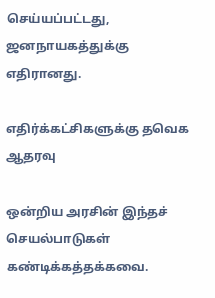செய்யப்பட்டது, ஜனநாயகத்துக்கு எதிரானது.

எதிர்க்கட்சிகளுக்கு தவெக ஆதரவு

ஒன்றிய அரசின் இந்தச் செயல்பாடுகள் கண்டிக்கத்தக்கவை.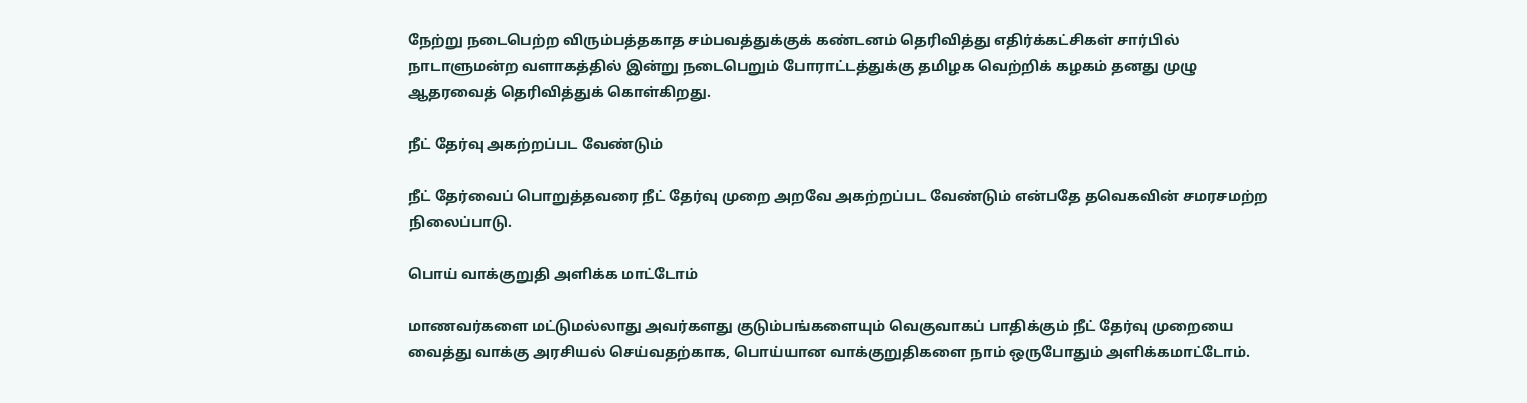நேற்று நடைபெற்ற விரும்பத்தகாத சம்பவத்துக்குக் கண்டனம் தெரிவித்து எதிர்க்கட்சிகள் சார்பில் நாடாளுமன்ற வளாகத்தில் இன்று நடைபெறும் போராட்டத்துக்கு தமிழக வெற்றிக் கழகம் தனது முழு ஆதரவைத் தெரிவித்துக் கொள்கிறது.

நீட் தேர்வு அகற்றப்பட வேண்டும்

நீட் தேர்வைப் பொறுத்தவரை நீட் தேர்வு முறை அறவே அகற்றப்பட வேண்டும் என்பதே தவெகவின் சமரசமற்ற நிலைப்பாடு.

பொய் வாக்குறுதி அளிக்க மாட்டோம்

மாணவர்களை மட்டுமல்லாது அவர்களது குடும்பங்களையும் வெகுவாகப் பாதிக்கும் நீட் தேர்வு முறையை வைத்து வாக்கு அரசியல் செய்வதற்காக, பொய்யான வாக்குறுதிகளை நாம் ஒருபோதும் அளிக்கமாட்டோம்.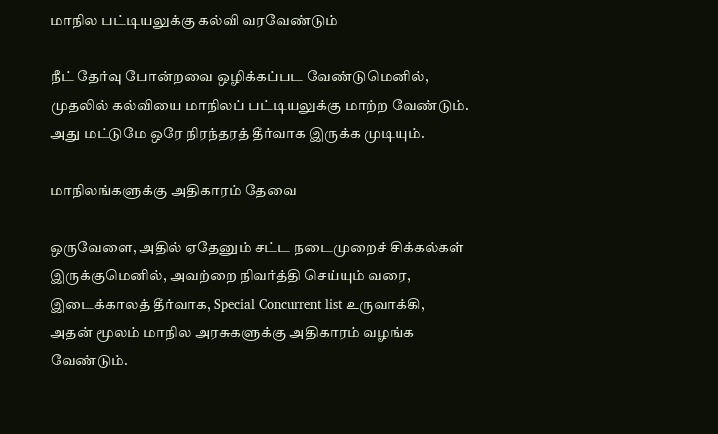மாநில பட்டியலுக்கு கல்வி வரவேண்டும்

நீட் தேர்வு போன்றவை ஒழிக்கப்பட வேண்டுமெனில், முதலில் கல்வியை மாநிலப் பட்டியலுக்கு மாற்ற வேண்டும். அது மட்டுமே ஒரே நிரந்தரத் தீர்வாக இருக்க முடியும்.

மாநிலங்களுக்கு அதிகாரம் தேவை

ஒருவேளை, அதில் ஏதேனும் சட்ட நடைமுறைச் சிக்கல்கள் இருக்குமெனில், அவற்றை நிவர்த்தி செய்யும் வரை, இடைக்காலத் தீர்வாக, Special Concurrent list உருவாக்கி, அதன் மூலம் மாநில அரசுகளுக்கு அதிகாரம் வழங்க வேண்டும்.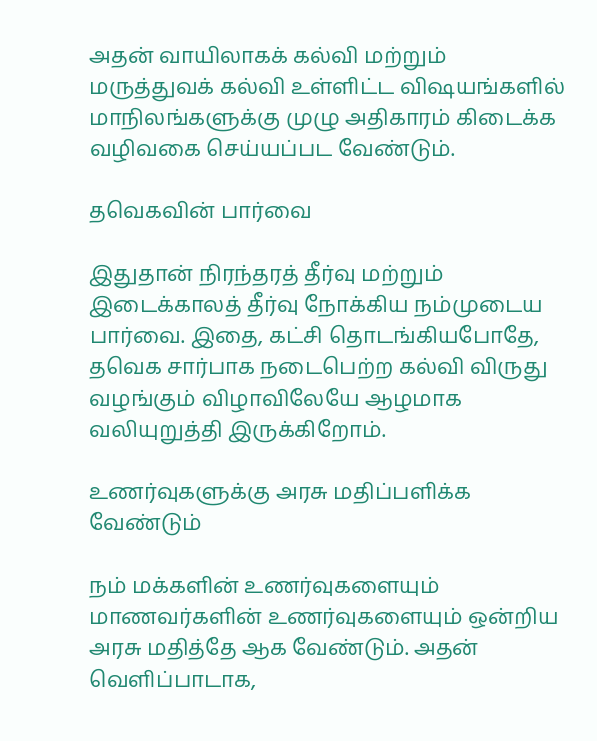அதன் வாயிலாகக் கல்வி மற்றும் மருத்துவக் கல்வி உள்ளிட்ட விஷயங்களில் மாநிலங்களுக்கு முழு அதிகாரம் கிடைக்க வழிவகை செய்யப்பட வேண்டும்.

தவெகவின் பார்வை

இதுதான் நிரந்தரத் தீர்வு மற்றும் இடைக்காலத் தீர்வு நோக்கிய நம்முடைய பார்வை. இதை, கட்சி தொடங்கியபோதே, தவெக சார்பாக நடைபெற்ற கல்வி விருது வழங்கும் விழாவிலேயே ஆழமாக வலியுறுத்தி இருக்கிறோம்.

உணர்வுகளுக்கு அரசு மதிப்பளிக்க வேண்டும்

நம் மக்களின் உணர்வுகளையும் மாணவர்களின் உணர்வுகளையும் ஒன்றிய அரசு மதித்தே ஆக வேண்டும். அதன் வெளிப்பாடாக,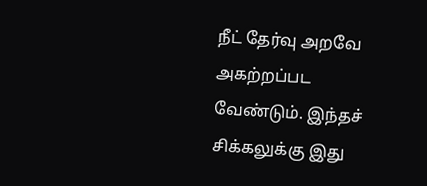நீட் தேர்வு அறவே அகற்றப்பட வேண்டும். இந்தச் சிக்கலுக்கு இது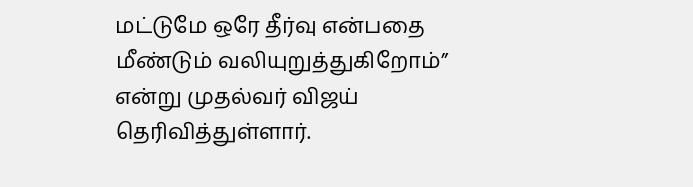மட்டுமே ஒரே தீர்வு என்பதை மீண்டும் வலியுறுத்துகிறோம்” என்று முதல்வர் விஜய் தெரிவித்துள்ளார்.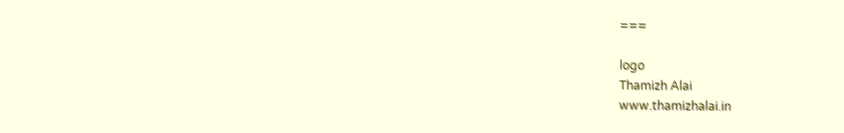===

logo
Thamizh Alai
www.thamizhalai.in